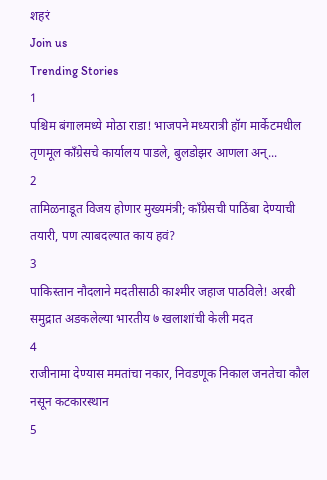शहरं
Join us
Trending Stories
1
पश्चिम बंगालमध्ये मोठा राडा! भाजपने मध्यरात्री हॉग मार्केटमधील तृणमूल काँग्रेसचे कार्यालय पाडले, बुलडोझर आणला अन्...
2
तामिळनाडूत विजय होणार मुख्यमंत्री; काँग्रेसची पाठिंबा देण्याची तयारी, पण त्याबदल्यात काय हवं?
3
पाकिस्तान नौदलाने मदतीसाठी काश्मीर जहाज पाठविले! अरबी समुद्रात अडकलेल्या भारतीय ७ खलाशांची केली मदत
4
राजीनामा देण्यास ममतांचा नकार, निवडणूक निकाल जनतेचा कौल नसून कटकारस्थान
5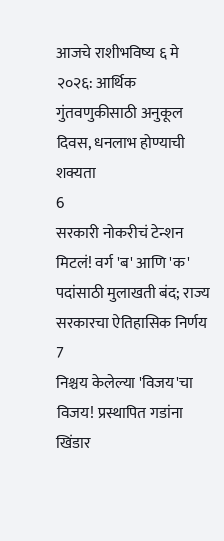आजचे राशीभविष्य ६ मे २०२६: आर्थिक गुंतवणुकीसाठी अनुकूल दिवस, धनलाभ होण्याची शक्यता
6
सरकारी नोकरीचं टेन्शन मिटलं! वर्ग 'ब' आणि 'क' पदांसाठी मुलाखती बंद; राज्य सरकारचा ऐतिहासिक निर्णय
7
निश्चय केलेल्या 'विजय'चा विजय! प्रस्थापित गडांना खिंडार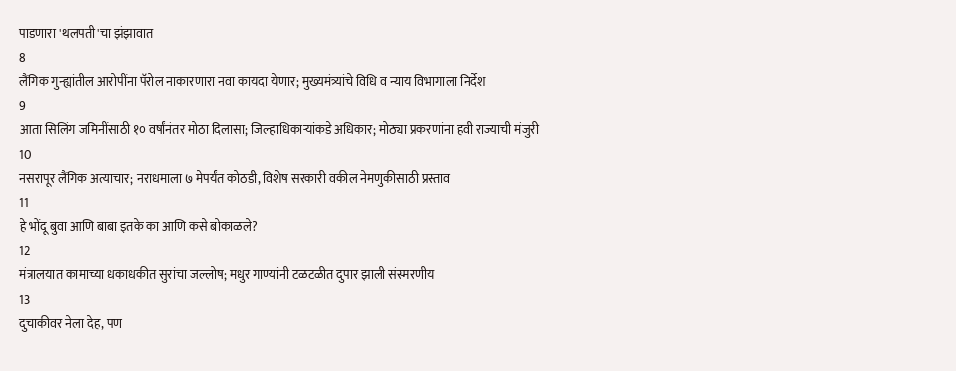पाडणारा 'थलपती'चा झंझावात
8
लैंगिक गुन्ह्यांतील आरोपींना पॅरोल नाकारणारा नवा कायदा येणार; मुख्यमंत्र्यांचे विधि व न्याय विभागाला निर्देश
9
आता सिलिंग जमिनींसाठी १० वर्षांनंतर मोठा दिलासा; जिल्हाधिकाऱ्यांकडे अधिकार; मोठ्या प्रकरणांना हवी राज्याची मंजुरी
10
नसरापूर लैंगिक अत्याचार; नराधमाला ७ मेपर्यंत कोठडी, विशेष सरकारी वकील नेमणुकीसाठी प्रस्ताव
11
हे भोंदू बुवा आणि बाबा इतके का आणि कसे बोकाळले?
12
मंत्रालयात कामाच्या धकाधकीत सुरांचा जल्लोष; मधुर गाण्यांनी टळटळीत दुपार झाली संस्मरणीय
13
दुचाकीवर नेला देह, पण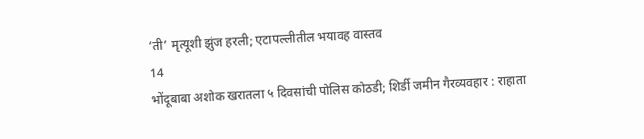‘ती’ मृत्यूशी झुंज हरली; एटापल्लीतील भयावह वास्तव
14
भोंदूबाबा अशोक खरातला ५ दिवसांची पोलिस कोठडी; शिर्डी जमीन गैरव्यवहार : राहाता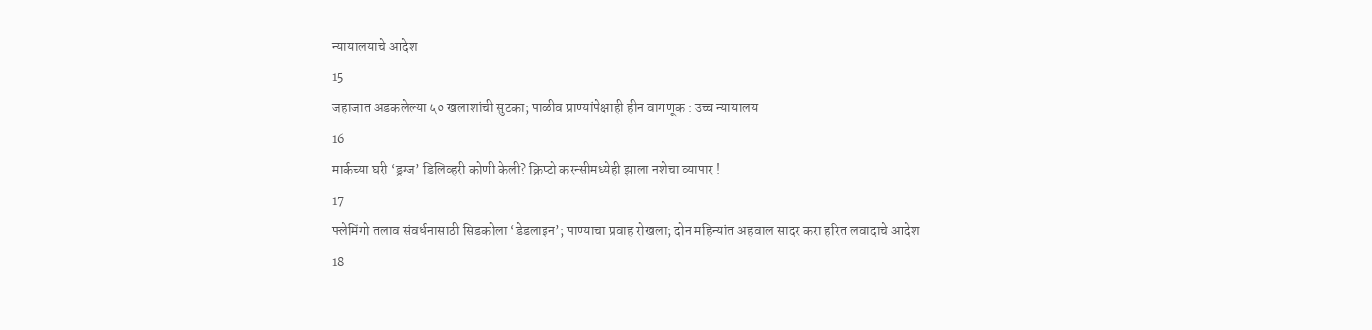न्यायालयाचे आदेश
15
जहाजात अडकलेल्या ५० खलाशांची सुटका; पाळीव प्राण्यांपेक्षाही हीन वागणूक : उच्च न्यायालय
16
मार्कच्या घरी ‘ड्रग्ज’ डिलिव्हरी कोणी केली? क्रिप्टो करन्सीमध्येही झाला नशेचा व्यापार !
17
फ्लेमिंगो तलाव संवर्धनासाठी सिडकोला ‘डेडलाइन’; पाण्याचा प्रवाह रोखला; दोन महिन्यांत अहवाल सादर करा हरित लवादाचे आदेश
18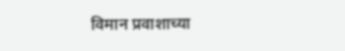विमान प्रवाशाच्या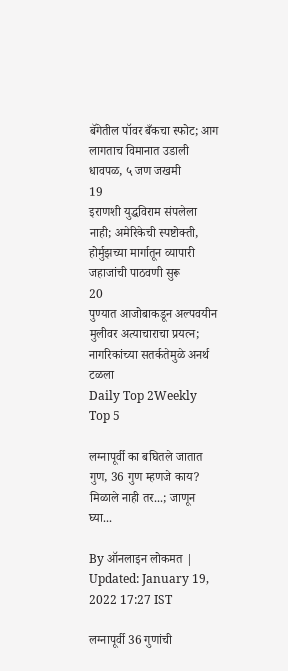बॅगेतील पॉवर बँकचा स्फोट; आग लागताच विमानात उडाली धावपळ, ५ जण जखमी
19
इराणशी युद्धविराम संपलेला नाही; अमेरिकेची स्पष्टोक्ती, होर्मुझच्या मार्गातून व्यापारी जहाजांची पाठवणी सुरू
20
पुण्यात आजोबाकडून अल्पवयीन मुलीवर अत्याचाराचा प्रयत्न; नागरिकांच्या सतर्कतेमुळे अनर्थ टळला
Daily Top 2Weekly Top 5

लग्नापूर्वी का बघितले जातात गुण, 36 गुण म्हणजे काय? मिळाले नाही तर...; जाणून घ्या...

By ऑनलाइन लोकमत | Updated: January 19, 2022 17:27 IST

लग्नापूर्वी 36 गुणांची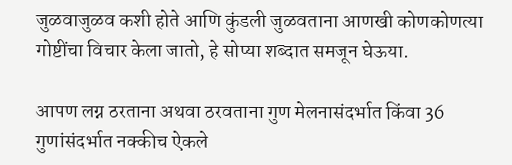जुळवाजुळव कशी होते आणि कुंडली जुळवताना आणखी कोणकोणत्या गोष्टींचा विचार केला जातो, हे सोप्या शब्दात समजून घेऊया.

आपण लग्न ठरताना अथवा ठरवताना गुण मेलनासंदर्भात किंवा 36 गुणांसंदर्भात नक्कीच ऐकले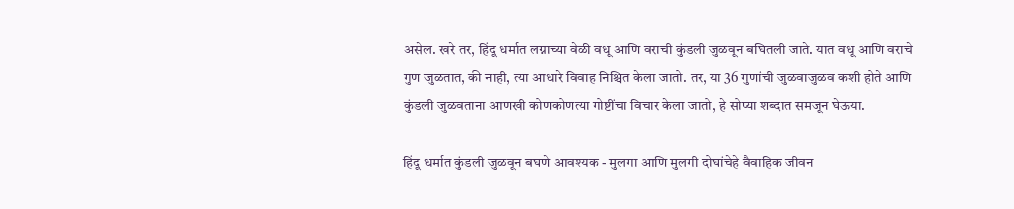असेल. खरे तर, हिंदू धर्मात लग्नाच्या वेळी वधू आणि वराची कुंडली जुळवून बघितली जाते. यात वधू आणि वराचे गुण जुळतात, की नाही, त्या आधारे विवाह निश्चित केला जातो. तर, या 36 गुणांची जुळवाजुळव कशी होते आणि कुंडली जुळवताना आणखी कोणकोणत्या गोष्टींचा विचार केला जातो, हे सोप्या शब्दात समजून घेऊया.

हिंदू धर्मात कुंडली जुळवून बघणे आवश्यक - मुलगा आणि मुलगी दोघांचेहे वैवाहिक जीवन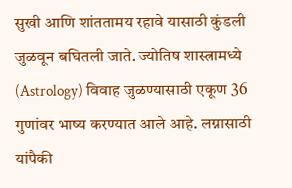सुखी आणि शांततामय रहावे यासाठी कुंडली जुळवून बघितली जाते. ज्योतिष शास्त्रामध्ये (Astrology) विवाह जुळण्यासाठी एकूण 36 गुणांवर भाष्य करण्यात आले आहे. लग्नासाठी यांपैकी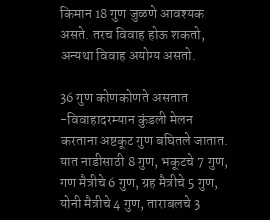किमान 18 गुण जुळणे आवश्यक असते. तरच विवाह होऊ शकतो, अन्यथा विवाह अयोग्य असतो.

36 गुण कोणकोणते असतात -विवाहादरम्यान कुंडली मेलन करताना अष्टकूट गुण बघितले जातात. यात नाडीसाठी 8 गुण, भकूटचे 7 गुण, गण मैत्रीचे 6 गुण, ग्रह मैत्रीचे 5 गुण, योनी मैत्रीचे 4 गुण, ताराबलचे 3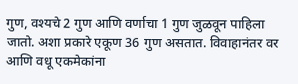गुण, वश्यचे 2 गुण आणि वर्णाचा 1 गुण जुळवून पाहिला जातो. अशा प्रकारे एकूण 36 गुण असतात. विवाहानंतर वर आणि वधू एकमेकांना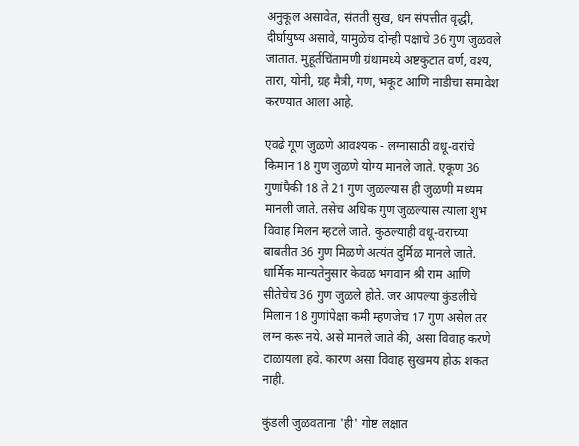अनुकूल असावेत, संतती सुख, धन संपत्तीत वृद्धी, दीर्घायुष्य असावे, यामुळेच दोन्ही पक्षाचे 36 गुण जुळवले जातात. मुहूर्तचिंतामणी ग्रंथामध्ये अष्टकुटात वर्ण, वश्य, तारा, योनी, ग्रह मैत्री, गण, भकूट आणि नाडीचा समावेश करण्यात आला आहे.

एवढे गूण जुळणे आवश्यक - लग्नासाठी वधू-वरांचे किमान 18 गुण जुळणे योग्य मानले जाते. एकूण 36 गुणांपैकी 18 ते 21 गुण जुळल्यास ही जुळणी मध्यम मानली जाते. तसेच अधिक गुण जुळल्यास त्याला शुभ विवाह मिलन म्हटले जाते. कुठल्याही वधू-वराच्या बाबतीत 36 गुण मिळणे अत्यंत दुर्मिळ मानले जाते. धार्मिक मान्यतेनुसार केवळ भगवान श्री राम आणि सीतेचेच 36 गुण जुळले होते. जर आपल्या कुंडलीचे मिलान 18 गुणांपेक्षा कमी म्हणजेच 17 गुण असेल तर लग्न करू नये. असे मानले जाते की, असा विवाह करणे टाळायला हवे. कारण असा विवाह सुखमय होऊ शकत नाही.

कुंडली जुळवताना 'ही' गोष्ट लक्षात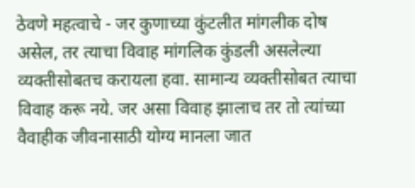ठेवणे महत्वाचे - जर कुणाच्या कुंटलीत मांगलीक दोष असेल, तर त्याचा विवाह मांगलिक कुंडली असलेल्या व्यक्तीसोबतच करायला हवा. सामान्य व्यक्तीसोबत त्याचा विवाह करू नये. जर असा विवाह झालाच तर तो त्यांच्या वैवाहीक जीवनासाठी योग्य मानला जात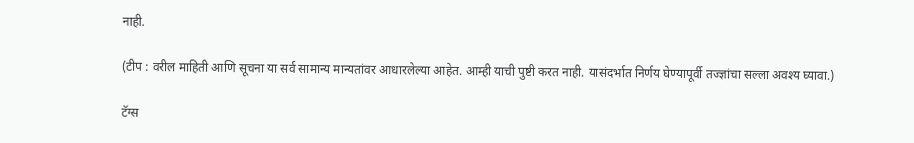नाही.

(टीप : वरील माहिती आणि सूचना या सर्व सामान्य मान्यतांवर आधारलेल्या आहेत. आम्ही याची पुष्टी करत नाही. यासंदर्भात निर्णय घेण्यापूर्वी तज्ज्ञांचा सल्ला अवश्य घ्यावा.)

टॅग्स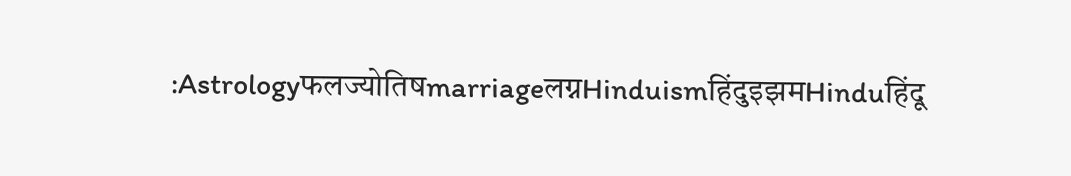:Astrologyफलज्योतिषmarriageलग्नHinduismहिंदुइझमHinduहिंदू